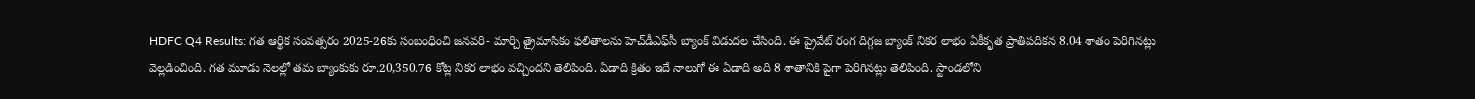HDFC Q4 Results: గత ఆర్థిక సంవత్సరం 2025-26కు సంబంధించి జనవరి- మార్చి త్రైమాసికం ఫలితాలను హెచ్‌డీఎఫ్‌సీ బ్యాంక్ విడుదల చేసింది. ఈ ప్రైవేట్ రంగ దిగ్గజ బ్యాంక్ నికర లాభం ఏకీకృత ప్రాతిపదికన 8.04 శాతం పెరిగినట్లు వెల్లడించింది. గత మూడు నెలల్లో తమ బ్యాంకుకు రూ.20,350.76 కోట్ల నికర లాభం వచ్చిందని తెలిపింది. ఏడాది క్రితం ఇదే నాలుగో ఈ ఏడాది అది 8 శాతానికి పైగా పెరిగినట్లు తెలిపింది. స్టాండలోని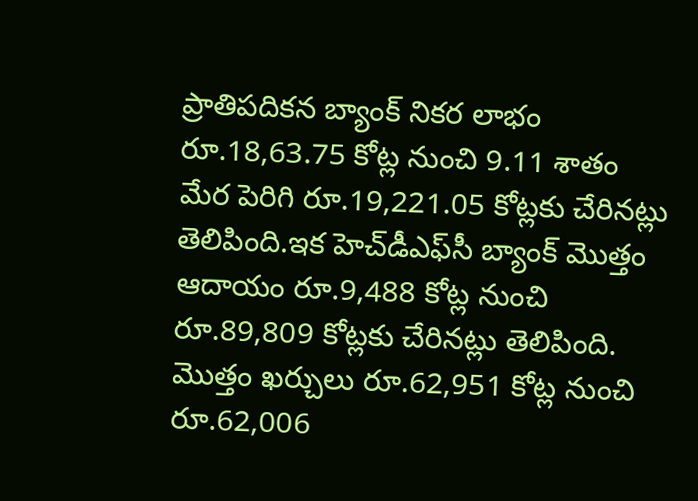ప్రాతిపదికన బ్యాంక్ నికర లాభం రూ.18,63.75 కోట్ల నుంచి 9.11 శాతం మేర పెరిగి రూ.19,221.05 కోట్లకు చేరినట్లు తెలిపింది.ఇక హెచ్‌డీఎఫ్‌సీ బ్యాంక్ మొత్తం ఆదాయం రూ.9,488 కోట్ల నుంచి రూ.89,809 కోట్లకు చేరినట్లు తెలిపింది. మొత్తం ఖర్చులు రూ.62,951 కోట్ల నుంచి రూ.62,006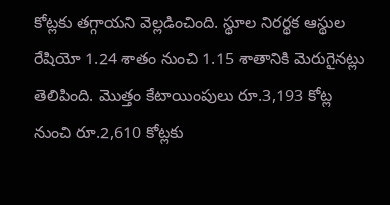కోట్లకు తగ్గాయని వెల్లడించింది. స్థూల నిరర్థక ఆస్థుల రేషియో 1.24 శాతం నుంచి 1.15 శాతానికి మెరుగైనట్లు తెలిపింది. మొత్తం కేటాయింపులు రూ.3,193 కోట్ల నుంచి రూ.2,610 కోట్లకు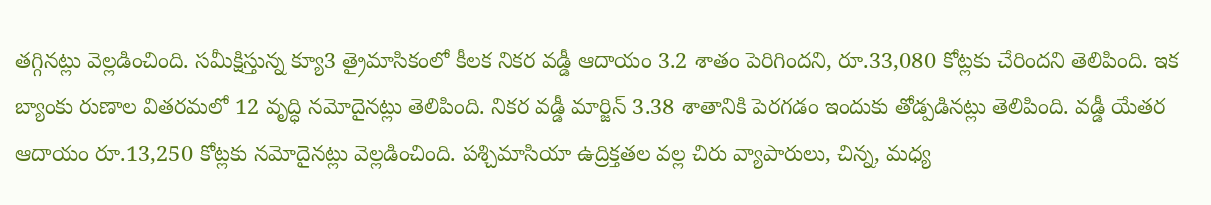తగ్గినట్లు వెల్లడించింది. సమీక్షిస్తున్న క్యూ3 త్రైమాసికంలో కీలక నికర వడ్డీ ఆదాయం 3.2 శాతం పెరిగిందని, రూ.33,080 కోట్లకు చేరిందని తెలిపింది. ఇక బ్యాంకు రుణాల వితరమలో 12 వృద్ధి నమోదైనట్లు తెలిపింది. నికర వడ్డీ మార్జిన్ 3.38 శాతానికి పెరగడం ఇందుకు తోడ్పడినట్లు తెలిపింది. వడ్డీ యేతర ఆదాయం రూ.13,250 కోట్లకు నమోదైనట్లు వెల్లడించింది. పశ్చిమాసియా ఉద్రిక్తతల వల్ల చిరు వ్యాపారులు, చిన్న, మధ్య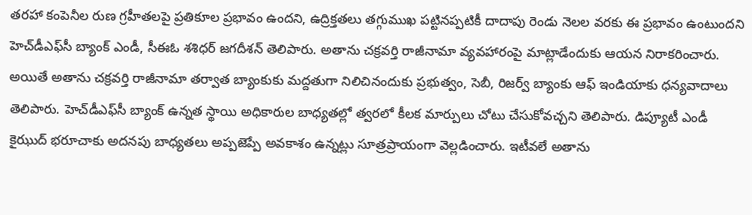తరహా కంపెనీల రుణ గ్రహీతలపై ప్రతికూల ప్రభావం ఉందని, ఉద్రిక్తతలు తగ్గుముఖ పట్టినప్పటికీ దాదాపు రెండు నెలల వరకు ఈ ప్రభావం ఉంటుందని హెచ్‌డీఎఫ్‌సీ బ్యాంక్ ఎండీ, సీఈఓ శశిధర్ జగదీశన్ తెలిపారు. అతాను చక్రవర్తి రాజీనామా వ్యవహారంపై మాట్లాడేందుకు ఆయన నిరాకరించారు. అయితే అతాను చక్రవర్తి రాజీనామా తర్వాత బ్యాంకుకు మద్దతుగా నిలిచినందుకు ప్రభుత్వం, సెబీ, రిజర్వ్ బ్యాంకు ఆఫ్ ఇండియాకు ధన్యవాదాలు తెలిపారు. హెచ్‌డీఎఫ్‌సీ బ్యాంక్ ఉన్నత స్థాయి అధికారుల బాధ్యతల్లో త్వరలో కీలక మార్పులు చోటు చేసుకోవచ్చని తెలిపారు. డిప్యూటీ ఎండీ కైఝుద్ భరూచాకు అదనపు బాధ్యతలు అప్పజెప్పే అవకాశం ఉన్నట్లు సూత్రప్రాయంగా వెల్లడించారు. ఇటీవలే అతాను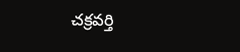చక్రవర్తి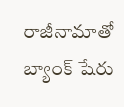రాజీనామాతో బ్యాంక్ షేరు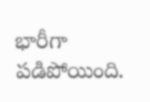భారీగా పడిపోయింది.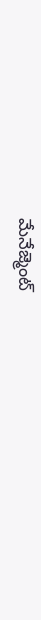మేనేజ్మెంట్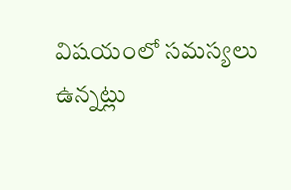విషయంలో సమస్యలు ఉన్నట్లు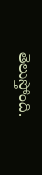తెలుస్తోంది.